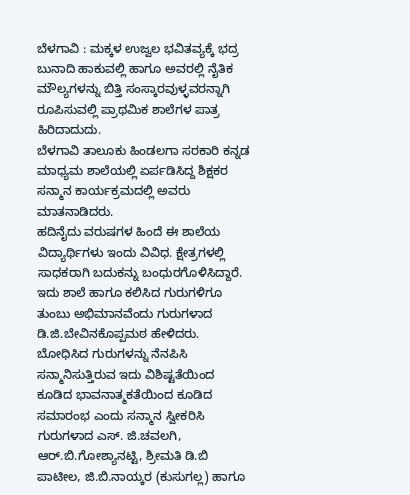ಬೆಳಗಾವಿ : ಮಕ್ಕಳ ಉಜ್ವಲ ಭವಿತವ್ಯಕ್ಕೆ ಭದ್ರ ಬುನಾದಿ ಹಾಕುವಲ್ಲಿ ಹಾಗೂ ಅವರಲ್ಲಿ ನೈತಿಕ ಮೌಲ್ಯಗಳನ್ನು ಬಿತ್ತಿ ಸಂಸ್ಕಾರವುಳ್ಳವರನ್ನಾಗಿ ರೂಪಿಸುವಲ್ಲಿ ಪ್ರಾಥಮಿಕ ಶಾಲೆಗಳ ಪಾತ್ರ ಹಿರಿದಾದುದು.
ಬೆಳಗಾವಿ ತಾಲೂಕು ಹಿಂಡಲಗಾ ಸರಕಾರಿ ಕನ್ನಡ ಮಾಧ್ಯಮ ಶಾಲೆಯಲ್ಲಿ ಏರ್ಪಡಿಸಿದ್ದ ಶಿಕ್ಷಕರ ಸನ್ಮಾನ ಕಾರ್ಯಕ್ರಮದಲ್ಲಿ ಅವರು ಮಾತನಾಡಿದರು.
ಹದಿನೈದು ವರುಷಗಳ ಹಿಂದೆ ಈ ಶಾಲೆಯ ವಿದ್ಯಾರ್ಥಿಗಳು ಇಂದು ವಿವಿಧ. ಕ್ಷೇತ್ರಗಳಲ್ಲಿ ಸಾಧಕರಾಗಿ ಬದುಕನ್ನು ಬಂಧುರಗೊಳಿಸಿದ್ದಾರೆ. ಇದು ಶಾಲೆ ಹಾಗೂ ಕಲಿಸಿದ ಗುರುಗಳಿಗೂ ತುಂಬು ಅಭಿಮಾನವೆಂದು ಗುರುಗಳಾದ ಡಿ.ಜಿ.ಬೇವಿನಕೊಪ್ಪಮಠ ಹೇಳಿದರು.
ಬೋಧಿಸಿದ ಗುರುಗಳನ್ನು ನೆನಪಿಸಿ ಸನ್ಮಾನಿಸುತ್ತಿರುವ ಇದು ವಿಶಿಷ್ಟತೆಯಿಂದ ಕೂಡಿದ ಭಾವನಾತ್ಮಕತೆಯಿಂದ ಕೂಡಿದ ಸಮಾರಂಭ ಎಂದು ಸನ್ಮಾನ ಸ್ವೀಕರಿಸಿ ಗುರುಗಳಾದ ಎಸ್. ಜಿ.ಚವಲಗಿ, ಆರ್.ಬಿ.ಗೋಶ್ಯಾನಟ್ಟಿ, ಶ್ರೀಮತಿ ಡಿ.ಬಿ ಪಾಟೀಲ, ಜಿ.ಬಿ.ನಾಯ್ಕರ (ಕುಸುಗಲ್ಲ) ಹಾಗೂ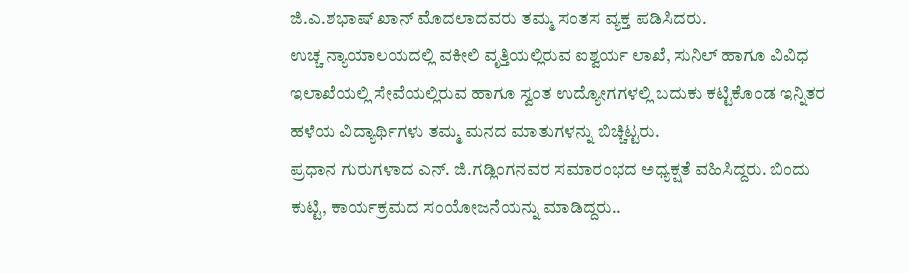ಜಿ.ಎ.ಶಭಾಷ್ ಖಾನ್ ಮೊದಲಾದವರು ತಮ್ಮ ಸಂತಸ ವ್ಯಕ್ತ ಪಡಿಸಿದರು.
ಉಚ್ಚ ನ್ಯಾಯಾಲಯದಲ್ಲಿ ವಕೀಲಿ ವೃತ್ತಿಯಲ್ಲಿರುವ ಐಶ್ವರ್ಯ ಲಾಖೆ, ಸುನಿಲ್ ಹಾಗೂ ವಿವಿಧ ಇಲಾಖೆಯಲ್ಲಿ ಸೇವೆಯಲ್ಲಿರುವ ಹಾಗೂ ಸ್ವಂತ ಉದ್ಯೋಗಗಳಲ್ಲಿ ಬದುಕು ಕಟ್ಟಿಕೊಂಡ ಇನ್ನಿತರ ಹಳೆಯ ವಿದ್ಯಾರ್ಥಿಗಳು ತಮ್ಮ ಮನದ ಮಾತುಗಳನ್ನು ಬಿಚ್ಚಿಟ್ಟರು.
ಪ್ರಧಾನ ಗುರುಗಳಾದ ಎನ್. ಜಿ.ಗಡ್ಲಿಂಗನವರ ಸಮಾರಂಭದ ಅಧ್ಯಕ್ಷತೆ ವಹಿಸಿದ್ದರು. ಬಿಂದು ಕುಟ್ಟಿ, ಕಾರ್ಯಕ್ರಮದ ಸಂಯೋಜನೆಯನ್ನು ಮಾಡಿದ್ದರು..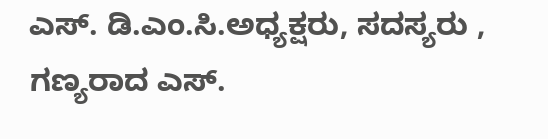ಎಸ್. ಡಿ.ಎಂ.ಸಿ.ಅಧ್ಯಕ್ಷರು, ಸದಸ್ಯರು , ಗಣ್ಯರಾದ ಎಸ್.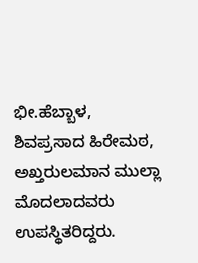ಭೀ.ಹೆಬ್ಬಾಳ, ಶಿವಪ್ರಸಾದ ಹಿರೇಮಠ, ಅಖ್ತರುಲಮಾನ ಮುಲ್ಲಾ ಮೊದಲಾದವರು ಉಪಸ್ಥಿತರಿದ್ದರು.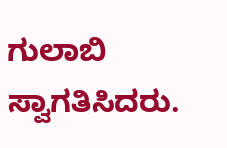ಗುಲಾಬಿ ಸ್ವಾಗತಿಸಿದರು.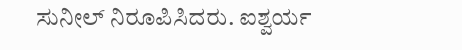ಸುನೀಲ್ ನಿರೂಪಿಸಿದರು. ಐಶ್ವರ್ಯ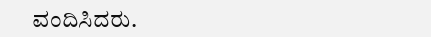ವಂದಿಸಿದರು.